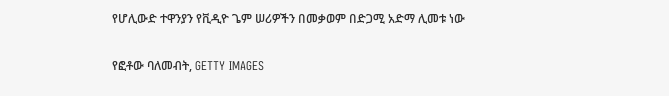የሆሊውድ ተዋንያን የቪዲዮ ጌም ሠሪዎችን በመቃወም በድጋሚ አድማ ሊመቱ ነው

የፎቶው ባለመብት, GETTY IMAGES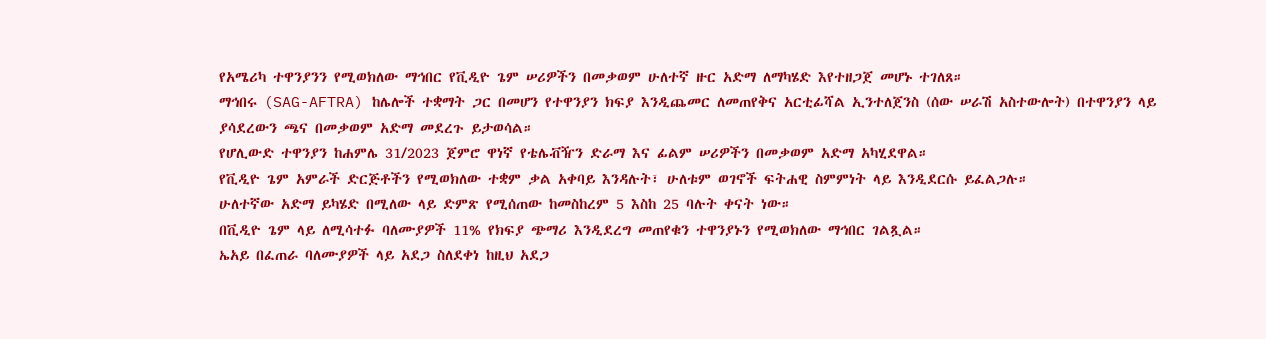የአሜሪካ ተዋንያንን የሚወክለው ማኅበር የቪዲዮ ጌም ሠሪዎችን በመቃወም ሁለተኛ ዙር አድማ ለማካሄድ እየተዘጋጀ መሆኑ ተገለጸ።
ማኅበሩ (SAG-AFTRA) ከሌሎች ተቋማት ጋር በመሆን የተዋንያን ክፍያ እንዲጨመር ለመጠየቅና አርቲፊሻል ኢንተለጀንስ (ሰው ሠራሽ አስተውሎት) በተዋንያን ላይ ያሳደረውን ጫና በመቃወም አድማ መደረጉ ይታወሳል።
የሆሊውድ ተዋንያን ከሐምሌ 31/2023 ጀምሮ ዋነኛ የቴሌቭዥን ድራማ እና ፊልም ሠሪዎችን በመቃወም አድማ አካሂደዋል።
የቪዲዮ ጌም አምራች ድርጅቶችን የሚወክለው ተቋም ቃል አቀባይ እንዳሉት፣ ሁለቱም ወገኖች ፍትሐዊ ስምምነት ላይ እንዲደርሱ ይፈልጋሉ።
ሁለተኛው አድማ ይካሄድ በሚለው ላይ ድምጽ የሚሰጠው ከመስከረም 5 እስከ 25 ባሉት ቀናት ነው።
በቪዲዮ ጌም ላይ ለሚሳተፉ ባለሙያዎች 11% የክፍያ ጭማሪ እንዲደረግ መጠየቁን ተዋንያኑን የሚወክለው ማኅበር ገልጿል።
ኤአይ በፈጠራ ባለሙያዎች ላይ አደጋ ስለደቀነ ከዚህ አደጋ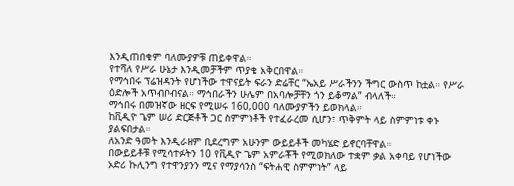እንዲጠበቁም ባለሙያዎቹ ጠይቀዋል።
የተሻለ የሥራ ሁኔታ እንዲመቻችም ጥያቄ አቅርበዋል።
የማኅበሩ ፕሬዝዳንት የሆነችው ተዋናይት ፍራን ድሬቸር “ኤአይ ሥራችንን ችግር ውስጥ ከቷል። የሥራ ዕድሎች አጥብቦብናል። ማኅበራችን ሁሌም በአባሎቻቸን ጎን ይቆማል” ብላለች።
ማኅበሩ በመዝኛው ዘርፍ የሚሠሩ 160,000 ባለሙያዎችን ይወክላል።
ከቪዲዮ ጌም ሠሪ ድርጅቶች ጋር ስምምነቶች የተፈራረመ ሲሆን፣ ጥቅምት ላይ ስምምነቱ ቀኑ ያልፍበታል።
ለአንድ ዓመት እንዲራዘም ቢደረግም አሁንም ውይይቶች መካሄድ ይኖርባቸዋል።
በውይይቶቹ የሚሳተፉትን 10 የቪዲዮ ጌም አምራቾች የሚወክለው ተቋም ቃል አቀባይ የሆነችው ኦድሪ ኩሊንግ የተዋንያንን ሚና የማያሳንስ “ፍትሐዊ ስምምነት” ላይ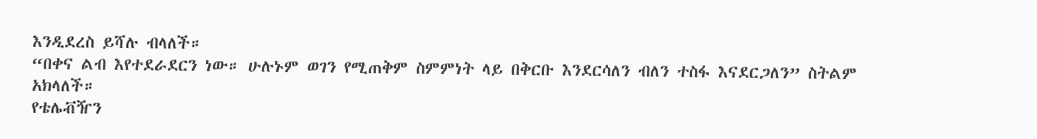እንዲደረስ ይሻሉ ብላለች።
“በቀና ልብ እየተደራደርን ነው። ሁሉኑም ወገን የሚጠቅም ስምምነት ላይ በቅርቡ እንደርሳለን ብለን ተስፋ እናደርጋለን” ስትልም አክላለች።
የቴሌቭዥን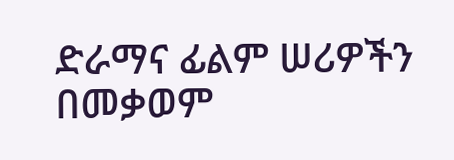ድራማና ፊልም ሠሪዎችን በመቃወም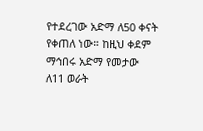የተደረገው አድማ ለ50 ቀናት የቀጠለ ነው። ከዚህ ቀደም ማኅበሩ አድማ የመታው ለ11 ወራት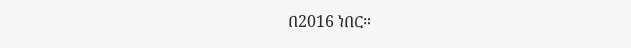በ2016 ነበር።